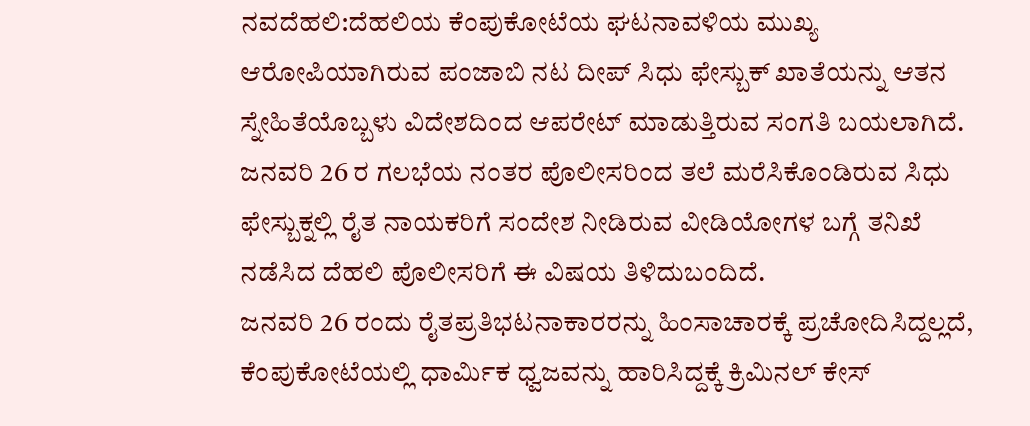ನವದೆಹಲಿ:ದೆಹಲಿಯ ಕೆಂಪುಕೋಟೆಯ ಘಟನಾವಳಿಯ ಮುಖ್ಯ ಆರೋಪಿಯಾಗಿರುವ ಪಂಜಾಬಿ ನಟ ದೀಪ್ ಸಿಧು ಫೇಸ್ಬುಕ್ ಖಾತೆಯನ್ನು ಆತನ ಸ್ನೇಹಿತೆಯೊಬ್ಬಳು ವಿದೇಶದಿಂದ ಆಪರೇಟ್ ಮಾಡುತ್ತಿರುವ ಸಂಗತಿ ಬಯಲಾಗಿದೆ. ಜನವರಿ 26 ರ ಗಲಭೆಯ ನಂತರ ಪೊಲೀಸರಿಂದ ತಲೆ ಮರೆಸಿಕೊಂಡಿರುವ ಸಿಧು ಫೇಸ್ಬುಕ್ನಲ್ಲಿ ರೈತ ನಾಯಕರಿಗೆ ಸಂದೇಶ ನೀಡಿರುವ ವೀಡಿಯೋಗಳ ಬಗ್ಗೆ ತನಿಖೆ ನಡೆಸಿದ ದೆಹಲಿ ಪೊಲೀಸರಿಗೆ ಈ ವಿಷಯ ತಿಳಿದುಬಂದಿದೆ.
ಜನವರಿ 26 ರಂದು ರೈತಪ್ರತಿಭಟನಾಕಾರರನ್ನು ಹಿಂಸಾಚಾರಕ್ಕೆ ಪ್ರಚೋದಿಸಿದ್ದಲ್ಲದೆ, ಕೆಂಪುಕೋಟೆಯಲ್ಲಿ ಧಾರ್ಮಿಕ ಧ್ವಜವನ್ನು ಹಾರಿಸಿದ್ದಕ್ಕೆ ಕ್ರಿಮಿನಲ್ ಕೇಸ್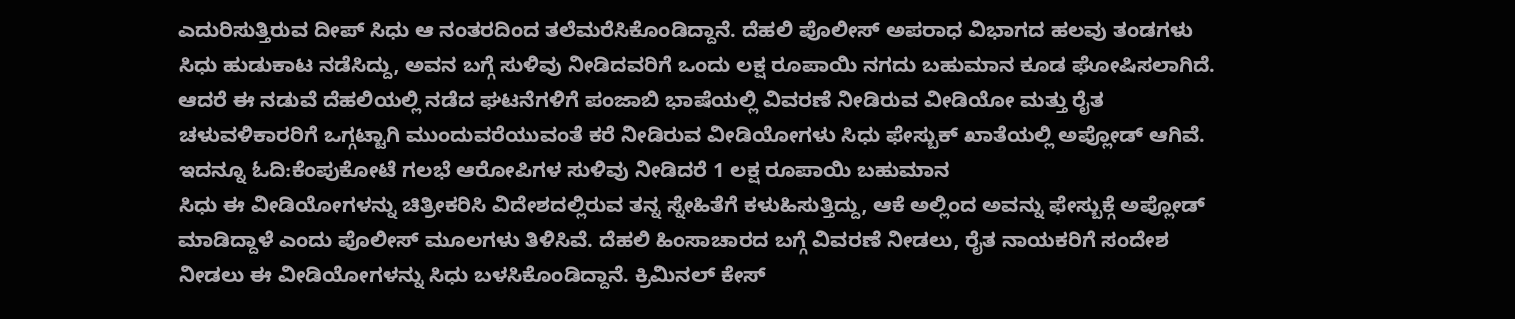ಎದುರಿಸುತ್ತಿರುವ ದೀಪ್ ಸಿಧು ಆ ನಂತರದಿಂದ ತಲೆಮರೆಸಿಕೊಂಡಿದ್ದಾನೆ. ದೆಹಲಿ ಪೊಲೀಸ್ ಅಪರಾಧ ವಿಭಾಗದ ಹಲವು ತಂಡಗಳು ಸಿಧು ಹುಡುಕಾಟ ನಡೆಸಿದ್ದು, ಅವನ ಬಗ್ಗೆ ಸುಳಿವು ನೀಡಿದವರಿಗೆ ಒಂದು ಲಕ್ಷ ರೂಪಾಯಿ ನಗದು ಬಹುಮಾನ ಕೂಡ ಘೋಷಿಸಲಾಗಿದೆ. ಆದರೆ ಈ ನಡುವೆ ದೆಹಲಿಯಲ್ಲಿ ನಡೆದ ಘಟನೆಗಳಿಗೆ ಪಂಜಾಬಿ ಭಾಷೆಯಲ್ಲಿ ವಿವರಣೆ ನೀಡಿರುವ ವೀಡಿಯೋ ಮತ್ತು ರೈತ ಚಳುವಳಿಕಾರರಿಗೆ ಒಗ್ಗಟ್ಟಾಗಿ ಮುಂದುವರೆಯುವಂತೆ ಕರೆ ನೀಡಿರುವ ವೀಡಿಯೋಗಳು ಸಿಧು ಫೇಸ್ಬುಕ್ ಖಾತೆಯಲ್ಲಿ ಅಪ್ಲೋಡ್ ಆಗಿವೆ.
ಇದನ್ನೂ ಓದಿ:ಕೆಂಪುಕೋಟೆ ಗಲಭೆ ಆರೋಪಿಗಳ ಸುಳಿವು ನೀಡಿದರೆ 1 ಲಕ್ಷ ರೂಪಾಯಿ ಬಹುಮಾನ
ಸಿಧು ಈ ವೀಡಿಯೋಗಳನ್ನು ಚಿತ್ರೀಕರಿಸಿ ವಿದೇಶದಲ್ಲಿರುವ ತನ್ನ ಸ್ನೇಹಿತೆಗೆ ಕಳುಹಿಸುತ್ತಿದ್ದು, ಆಕೆ ಅಲ್ಲಿಂದ ಅವನ್ನು ಫೇಸ್ಬುಕ್ಗೆ ಅಪ್ಲೋಡ್ ಮಾಡಿದ್ದಾಳೆ ಎಂದು ಪೊಲೀಸ್ ಮೂಲಗಳು ತಿಳಿಸಿವೆ. ದೆಹಲಿ ಹಿಂಸಾಚಾರದ ಬಗ್ಗೆ ವಿವರಣೆ ನೀಡಲು, ರೈತ ನಾಯಕರಿಗೆ ಸಂದೇಶ ನೀಡಲು ಈ ವೀಡಿಯೋಗಳನ್ನು ಸಿಧು ಬಳಸಿಕೊಂಡಿದ್ದಾನೆ. ಕ್ರಿಮಿನಲ್ ಕೇಸ್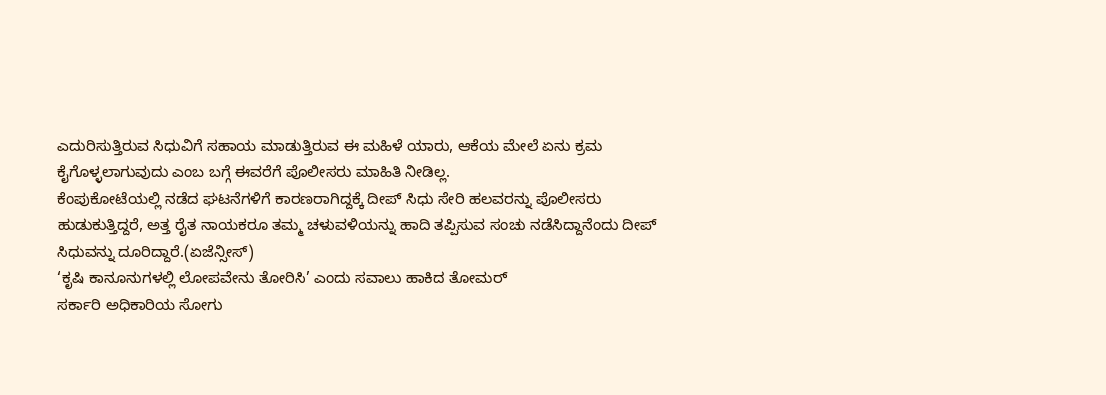ಎದುರಿಸುತ್ತಿರುವ ಸಿಧುವಿಗೆ ಸಹಾಯ ಮಾಡುತ್ತಿರುವ ಈ ಮಹಿಳೆ ಯಾರು, ಆಕೆಯ ಮೇಲೆ ಏನು ಕ್ರಮ ಕೈಗೊಳ್ಳಲಾಗುವುದು ಎಂಬ ಬಗ್ಗೆ ಈವರೆಗೆ ಪೊಲೀಸರು ಮಾಹಿತಿ ನೀಡಿಲ್ಲ.
ಕೆಂಪುಕೋಟೆಯಲ್ಲಿ ನಡೆದ ಘಟನೆಗಳಿಗೆ ಕಾರಣರಾಗಿದ್ದಕ್ಕೆ ದೀಪ್ ಸಿಧು ಸೇರಿ ಹಲವರನ್ನು ಪೊಲೀಸರು ಹುಡುಕುತ್ತಿದ್ದರೆ, ಅತ್ತ ರೈತ ನಾಯಕರೂ ತಮ್ಮ ಚಳುವಳಿಯನ್ನು ಹಾದಿ ತಪ್ಪಿಸುವ ಸಂಚು ನಡೆಸಿದ್ದಾನೆಂದು ದೀಪ್ ಸಿಧುವನ್ನು ದೂರಿದ್ದಾರೆ.(ಏಜೆನ್ಸೀಸ್)
‘ಕೃಷಿ ಕಾನೂನುಗಳಲ್ಲಿ ಲೋಪವೇನು ತೋರಿಸಿ’ ಎಂದು ಸವಾಲು ಹಾಕಿದ ತೋಮರ್
ಸರ್ಕಾರಿ ಅಧಿಕಾರಿಯ ಸೋಗು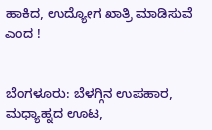ಹಾಕಿದ, ಉದ್ಯೋಗ ಖಾತ್ರಿ ಮಾಡಿಸುವೆ ಎಂದ !


ಬೆಂಗಳೂರು: ಬೆಳಗ್ಗಿನ ಉಪಹಾರ, ಮಧ್ಯಾಹ್ನದ ಊಟ,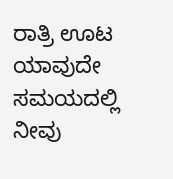ರಾತ್ರಿ ಊಟ ಯಾವುದೇ ಸಮಯದಲ್ಲಿ ನೀವು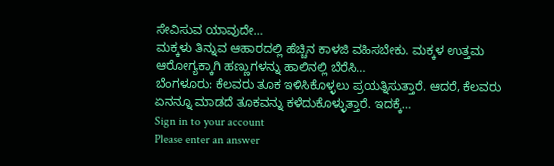ಸೇವಿಸುವ ಯಾವುದೇ…
ಮಕ್ಕಳು ತಿನ್ನುವ ಆಹಾರದಲ್ಲಿ ಹೆಚ್ಚಿನ ಕಾಳಜಿ ವಹಿಸಬೇಕು. ಮಕ್ಕಳ ಉತ್ತಮ ಆರೋಗ್ಯಕ್ಕಾಗಿ ಹಣ್ಣುಗಳನ್ನು ಹಾಲಿನಲ್ಲಿ ಬೆರೆಸಿ…
ಬೆಂಗಳೂರು: ಕೆಲವರು ತೂಕ ಇಳಿಸಿಕೊಳ್ಳಲು ಪ್ರಯತ್ನಿಸುತ್ತಾರೆ. ಆದರೆ, ಕೆಲವರು ಏನನ್ನೂ ಮಾಡದೆ ತೂಕವನ್ನು ಕಳೆದುಕೊಳ್ಳುತ್ತಾರೆ. ಇದಕ್ಕೆ…
Sign in to your account
Please enter an answer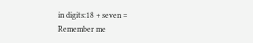in digits:18 + seven =
Remember me